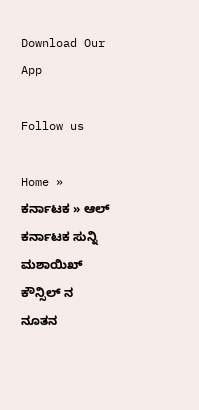Download Our App

Follow us

Home » ಕರ್ನಾಟಕ » ಆಲ್ ಕರ್ನಾಟಕ ಸುನ್ನಿ ಮಶಾಯಿಖ್ ಕೌನ್ಸಿಲ್ ನ ನೂತನ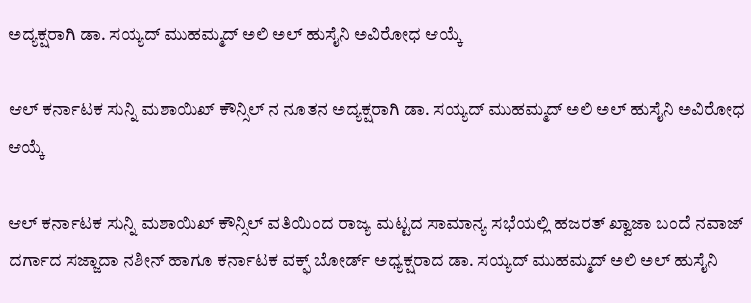ಅದ್ಯಕ್ಷರಾಗಿ ಡಾ. ಸಯ್ಯದ್ ಮುಹಮ್ಮದ್ ಅಲಿ ಅಲ್ ಹುಸೈನಿ ಅವಿರೋಧ ಆಯ್ಕೆ

ಆಲ್ ಕರ್ನಾಟಕ ಸುನ್ನಿ ಮಶಾಯಿಖ್ ಕೌನ್ಸಿಲ್ ನ ನೂತನ ಅದ್ಯಕ್ಷರಾಗಿ ಡಾ. ಸಯ್ಯದ್ ಮುಹಮ್ಮದ್ ಅಲಿ ಅಲ್ ಹುಸೈನಿ ಅವಿರೋಧ ಆಯ್ಕೆ

ಆಲ್ ಕರ್ನಾಟಕ ಸುನ್ನಿ ಮಶಾಯಿಖ್ ಕೌನ್ಸಿಲ್ ವತಿಯಿಂದ ರಾಜ್ಯ ಮಟ್ಟದ ಸಾಮಾನ್ಯ ಸಭೆಯಲ್ಲಿ ಹಜರತ್ ಖ್ವಾಜಾ ಬಂದೆ ನವಾಜ್ ದರ್ಗಾದ ಸಜ್ಜಾದಾ ನಶೀನ್ ಹಾಗೂ ಕರ್ನಾಟಕ ವಕ್ಫ್ ಬೋರ್ಡ್ ಅಧ್ಯಕ್ಷರಾದ ಡಾ. ಸಯ್ಯದ್ ಮುಹಮ್ಮದ್ ಅಲಿ ಅಲ್ ಹುಸೈನಿ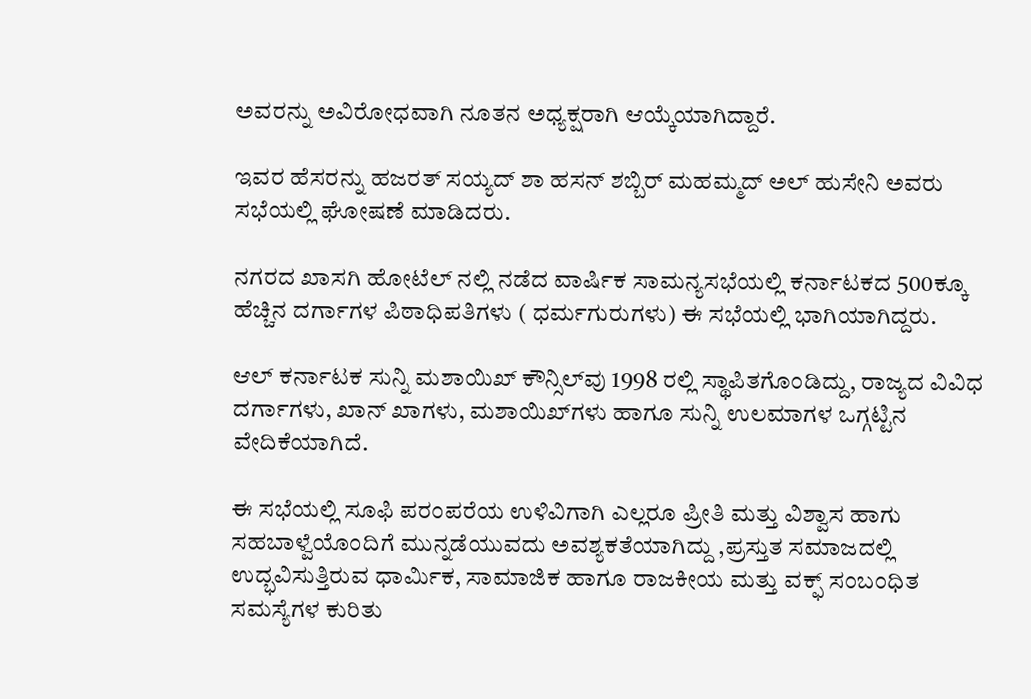ಅವರನ್ನು ಅವಿರೋಧವಾಗಿ ನೂತನ ಅಧ್ಯಕ್ಷರಾಗಿ ಆಯ್ಕೆಯಾಗಿದ್ದಾರೆ.

ಇವರ ಹೆಸರನ್ನು ಹಜರತ್ ಸಯ್ಯದ್ ಶಾ ಹಸನ್ ಶಬ್ಬಿರ್ ಮಹಮ್ಮದ್ ಅಲ್ ಹುಸೇನಿ ಅವರು ಸಭೆಯಲ್ಲಿ ಘೋಷಣೆ ಮಾಡಿದರು.

ನಗರದ ಖಾಸಗಿ ಹೋಟೆಲ್ ನಲ್ಲಿ ನಡೆದ ವಾರ್ಷಿಕ ಸಾಮನ್ಯಸಭೆಯಲ್ಲಿ ಕರ್ನಾಟಕದ 500ಕ್ಕೂ ಹೆಚ್ಚಿನ ದರ್ಗಾಗಳ ಪಿಠಾಧಿಪತಿಗಳು ( ಧರ್ಮಗುರುಗಳು) ಈ ಸಭೆಯಲ್ಲಿ ಭಾಗಿಯಾಗಿದ್ದರು.

ಆಲ್ ಕರ್ನಾಟಕ ಸುನ್ನಿ ಮಶಾಯಿಖ್ ಕೌನ್ಸಿಲ್‌ವು 1998 ರಲ್ಲಿ ಸ್ಥಾಪಿತಗೊಂಡಿದ್ದು, ರಾಜ್ಯದ ವಿವಿಧ ದರ್ಗಾಗಳು, ಖಾನ್ ಖಾಗಳು, ಮಶಾಯಿಖ್‌ಗಳು ಹಾಗೂ ಸುನ್ನಿ ಉಲಮಾಗಳ ಒಗ್ಗಟ್ಟಿನ ವೇದಿಕೆಯಾಗಿದೆ.

ಈ ಸಭೆಯಲ್ಲಿ ಸೂಫಿ ಪರಂಪರೆಯ ಉಳಿವಿಗಾಗಿ ಎಲ್ಲರೂ ಪ್ರೀತಿ ಮತ್ತು ವಿಶ್ವಾಸ ಹಾಗು ಸಹಬಾಳ್ವೆಯೊಂದಿಗೆ ಮುನ್ನಡೆಯುವದು ಅವಶ್ಯಕತೆಯಾಗಿದ್ದು ,ಪ್ರಸ್ತುತ ಸಮಾಜದಲ್ಲಿ ಉದ್ಭವಿಸುತ್ತಿರುವ ಧಾರ್ಮಿಕ, ಸಾಮಾಜಿಕ ಹಾಗೂ ರಾಜಕೀಯ ಮತ್ತು ವಕ್ಫ್ ಸಂಬಂಧಿತ ಸಮಸ್ಯೆಗಳ ಕುರಿತು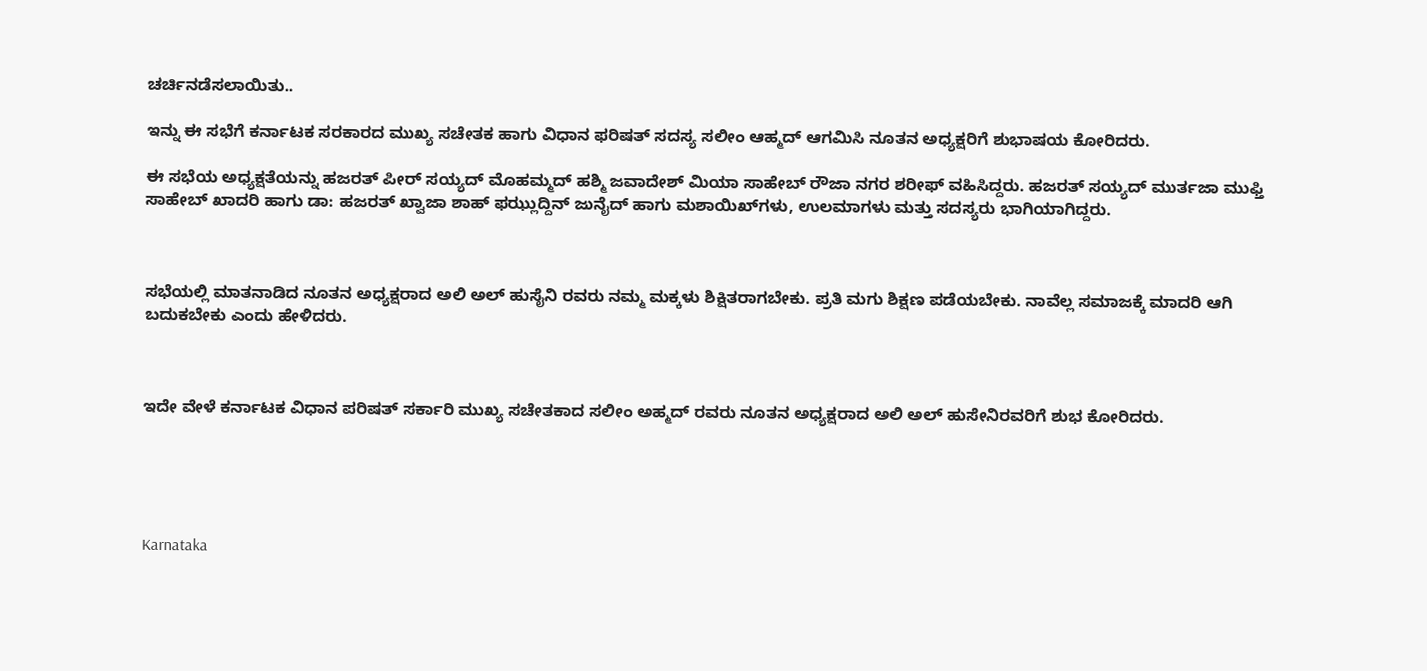ಚರ್ಚಿನಡೆಸಲಾಯಿತು..

ಇನ್ನು ಈ ಸಭೆಗೆ ಕರ್ನಾಟಕ‌ ಸರಕಾರದ ಮುಖ್ಯ ಸಚೇತಕ ಹಾಗು ವಿಧಾನ ಫರಿಷತ್ ಸದಸ್ಯ ಸಲೀಂ ಆಹ್ಮದ್ ಆಗಮಿಸಿ ನೂತನ ಅಧ್ಯಕ್ಷರಿಗೆ ಶುಭಾಷಯ ಕೋರಿದರು.

ಈ ಸಭೆಯ ಅಧ್ಯಕ್ಷತೆಯನ್ನು ಹಜರತ್ ಪೀರ್ ಸಯ್ಯದ್ ಮೊಹಮ್ಮದ್ ಹಶ್ಮಿ ಜವಾದೇಶ್ ಮಿಯಾ ಸಾಹೇಬ್ ರೌಜಾ ನಗರ ಶರೀಫ್ ವಹಿಸಿದ್ದರು. ಹಜರತ್ ಸಯ್ಯದ್ ಮುರ್ತಜಾ ಮುಫ್ತಿ ಸಾಹೇಬ್ ಖಾದರಿ ಹಾಗು ಡಾ: ಹಜರತ್ ಖ್ವಾಜಾ ಶಾಹ್ ಫಝ್ಲುದ್ದಿನ್ ಜುನೈದ್ ಹಾಗು ಮಶಾಯಿಖ್‌ಗಳು, ಉಲಮಾಗಳು ಮತ್ತು ಸದಸ್ಯರು ಭಾಗಿಯಾಗಿದ್ದರು.



ಸಭೆಯಲ್ಲಿ ಮಾತನಾಡಿದ ನೂತನ ಅಧ್ಯಕ್ಷರಾದ ಅಲಿ ಅಲ್ ಹುಸೈನಿ ರವರು ನಮ್ಮ ಮಕ್ಕಳು ಶಿಕ್ಷಿತರಾಗಬೇಕು. ಪ್ರತಿ ಮಗು ಶಿಕ್ಷಣ ಪಡೆಯಬೇಕು. ನಾವೆಲ್ಲ ಸಮಾಜಕ್ಕೆ ಮಾದರಿ ಆಗಿ ಬದುಕಬೇಕು ಎಂದು ಹೇಳಿದರು.



ಇದೇ ವೇಳೆ ಕರ್ನಾಟಕ ವಿಧಾನ ಪರಿಷತ್ ಸರ್ಕಾರಿ ಮುಖ್ಯ ಸಚೇತಕಾದ ಸಲೀಂ ಅಹ್ಮದ್ ರವರು ನೂತನ ಅಧ್ಯಕ್ಷರಾದ ಅಲಿ ಅಲ್ ಹುಸೇನಿರವರಿಗೆ ಶುಭ ಕೋರಿದರು.





Karnataka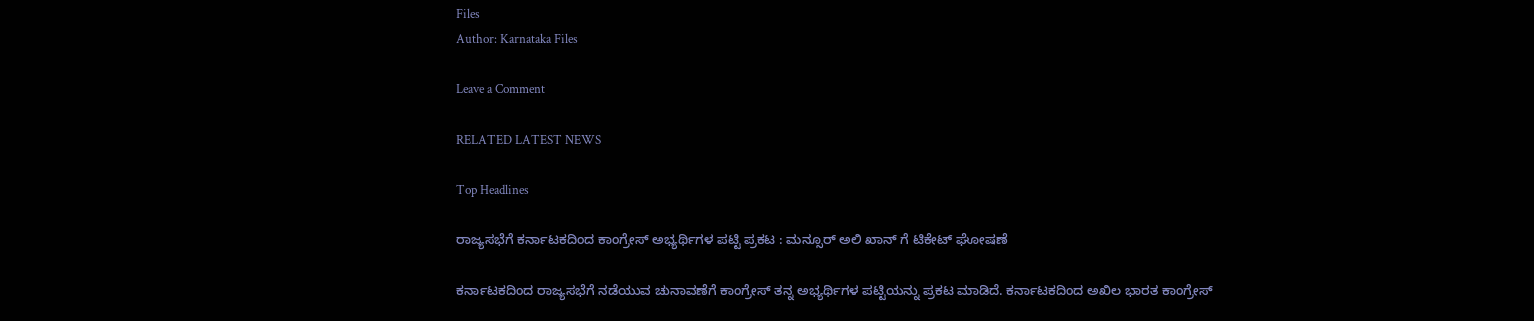Files
Author: Karnataka Files

Leave a Comment

RELATED LATEST NEWS

Top Headlines

ರಾಜ್ಯಸಭೆಗೆ ಕರ್ನಾಟಕದಿಂದ ಕಾಂಗ್ರೇಸ್ ಅಭ್ಯರ್ಥಿಗಳ ಪಟ್ಟಿ ಪ್ರಕಟ : ಮನ್ಸೂರ್ ಅಲಿ ಖಾನ್ ಗೆ ಟಿಕೇಟ್ ಘೋಷಣೆ

ಕರ್ನಾಟಕದಿಂದ ರಾಜ್ಯಸಭೆಗೆ ನಡೆಯುವ ಚುನಾವಣೆಗೆ ಕಾಂಗ್ರೇಸ್ ತನ್ನ ಅಭ್ಯರ್ಥಿಗಳ ಪಟ್ಟಿಯನ್ನು ಪ್ರಕಟ ಮಾಡಿದೆ. ಕರ್ನಾಟಕದಿಂದ ಅಖಿಲ ಭಾರತ ಕಾಂಗ್ರೇಸ್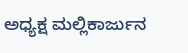ಅಧ್ಯಕ್ಷ ಮಲ್ಲಿಕಾರ್ಜುನ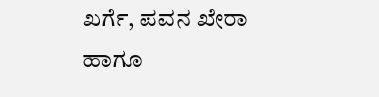ಖರ್ಗೆ, ಪವನ ಖೇರಾ ಹಾಗೂ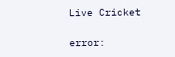Live Cricket

error: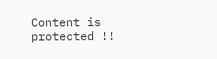Content is protected !!